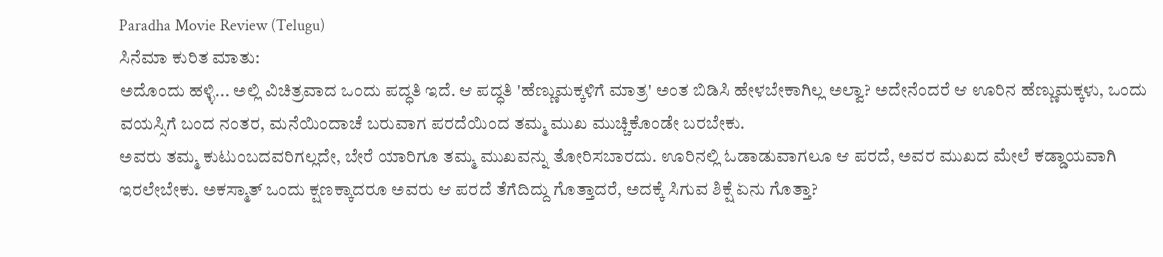Paradha Movie Review (Telugu)
ಸಿನೆಮಾ ಕುರಿತ ಮಾತು:
ಅದೊಂದು ಹಳ್ಳಿ... ಅಲ್ಲಿ ವಿಚಿತ್ರವಾದ ಒಂದು ಪದ್ಧತಿ ಇದೆ. ಆ ಪದ್ಧತಿ 'ಹೆಣ್ಣುಮಕ್ಕಳಿಗೆ ಮಾತ್ರ' ಅಂತ ಬಿಡಿಸಿ ಹೇಳಬೇಕಾಗಿಲ್ಲ ಅಲ್ವಾ? ಅದೇನೆಂದರೆ ಆ ಊರಿನ ಹೆಣ್ಣುಮಕ್ಕಳು, ಒಂದು ವಯಸ್ಸಿಗೆ ಬಂದ ನಂತರ, ಮನೆಯಿಂದಾಚೆ ಬರುವಾಗ ಪರದೆಯಿಂದ ತಮ್ಮ ಮುಖ ಮುಚ್ಚಿಕೊಂಡೇ ಬರಬೇಕು.
ಅವರು ತಮ್ಮ ಕುಟುಂಬದವರಿಗಲ್ಲದೇ, ಬೇರೆ ಯಾರಿಗೂ ತಮ್ಮ ಮುಖವನ್ನು ತೋರಿಸಬಾರದು. ಊರಿನಲ್ಲಿ ಓಡಾಡುವಾಗಲೂ ಆ ಪರದೆ, ಅವರ ಮುಖದ ಮೇಲೆ ಕಡ್ಡಾಯವಾಗಿ ಇರಲೇಬೇಕು. ಅಕಸ್ಮಾತ್ ಒಂದು ಕ್ಷಣಕ್ಕಾದರೂ ಅವರು ಆ ಪರದೆ ತೆಗೆದಿದ್ದು ಗೊತ್ತಾದರೆ, ಅದಕ್ಕೆ ಸಿಗುವ ಶಿಕ್ಷೆ ಏನು ಗೊತ್ತಾ?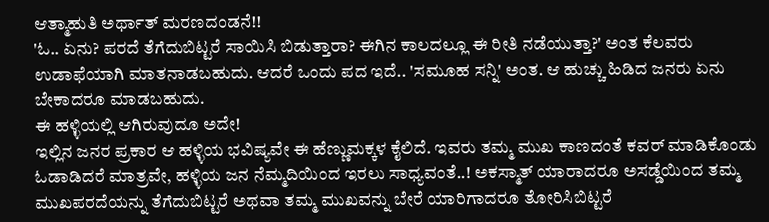ಆತ್ಮಾಹುತಿ ಅರ್ಥಾತ್ ಮರಣದಂಡನೆ!!
'ಓ.. ಏನು? ಪರದೆ ತೆಗೆದುಬಿಟ್ಟರೆ ಸಾಯಿಸಿ ಬಿಡುತ್ತಾರಾ? ಈಗಿನ ಕಾಲದಲ್ಲೂ ಈ ರೀತಿ ನಡೆಯುತ್ತಾ?' ಅಂತ ಕೆಲವರು ಉಡಾಫೆಯಾಗಿ ಮಾತನಾಡಬಹುದು. ಆದರೆ ಒಂದು ಪದ ಇದೆ.. 'ಸಮೂಹ ಸನ್ನಿ' ಅಂತ. ಆ ಹುಚ್ಚು ಹಿಡಿದ ಜನರು ಏನು ಬೇಕಾದರೂ ಮಾಡಬಹುದು.
ಈ ಹಳ್ಳಿಯಲ್ಲಿ ಆಗಿರುವುದೂ ಅದೇ!
ಇಲ್ಲಿನ ಜನರ ಪ್ರಕಾರ ಆ ಹಳ್ಳಿಯ ಭವಿಷ್ಯವೇ ಈ ಹೆಣ್ಣುಮಕ್ಕಳ ಕೈಲಿದೆ. ಇವರು ತಮ್ಮ ಮುಖ ಕಾಣದಂತೆ ಕವರ್ ಮಾಡಿಕೊಂಡು ಓಡಾಡಿದರೆ ಮಾತ್ರವೇ, ಹಳ್ಳಿಯ ಜನ ನೆಮ್ಮದಿಯಿಂದ ಇರಲು ಸಾಧ್ಯವಂತೆ..! ಅಕಸ್ಮಾತ್ ಯಾರಾದರೂ ಅಸಡ್ಡೆಯಿಂದ ತಮ್ಮ ಮುಖಪರದೆಯನ್ನು ತೆಗೆದುಬಿಟ್ಟರೆ ಅಥವಾ ತಮ್ಮ ಮುಖವನ್ನು ಬೇರೆ ಯಾರಿಗಾದರೂ ತೋರಿಸಿಬಿಟ್ಟರೆ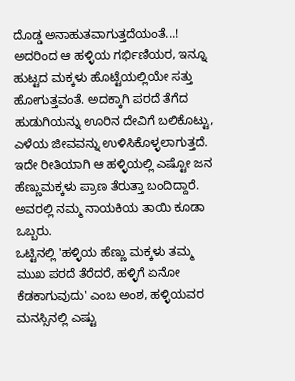ದೊಡ್ಡ ಅನಾಹುತವಾಗುತ್ತದೆಯಂತೆ...!
ಅದರಿಂದ ಆ ಹಳ್ಳಿಯ ಗರ್ಭಿಣಿಯರ, ಇನ್ನೂ ಹುಟ್ಟದ ಮಕ್ಕಳು ಹೊಟ್ಟೆಯಲ್ಲಿಯೇ ಸತ್ತು ಹೋಗುತ್ತವಂತೆ. ಅದಕ್ಕಾಗಿ ಪರದೆ ತೆಗೆದ ಹುಡುಗಿಯನ್ನು ಊರಿನ ದೇವಿಗೆ ಬಲಿಕೊಟ್ಟು, ಎಳೆಯ ಜೀವವನ್ನು ಉಳಿಸಿಕೊಳ್ಳಲಾಗುತ್ತದೆ. ಇದೇ ರೀತಿಯಾಗಿ ಆ ಹಳ್ಳಿಯಲ್ಲಿ ಎಷ್ಟೋ ಜನ ಹೆಣ್ಣುಮಕ್ಕಳು ಪ್ರಾಣ ತೆರುತ್ತಾ ಬಂದಿದ್ದಾರೆ. ಅವರಲ್ಲಿ ನಮ್ಮ ನಾಯಕಿಯ ತಾಯಿ ಕೂಡಾ ಒಬ್ಬರು.
ಒಟ್ಟಿನಲ್ಲಿ 'ಹಳ್ಳಿಯ ಹೆಣ್ಣು ಮಕ್ಕಳು ತಮ್ಮ ಮುಖ ಪರದೆ ತೆರೆದರೆ, ಹಳ್ಳಿಗೆ ಏನೋ ಕೆಡಕಾಗುವುದು' ಎಂಬ ಅಂಶ, ಹಳ್ಳಿಯವರ ಮನಸ್ಸಿನಲ್ಲಿ ಎಷ್ಟು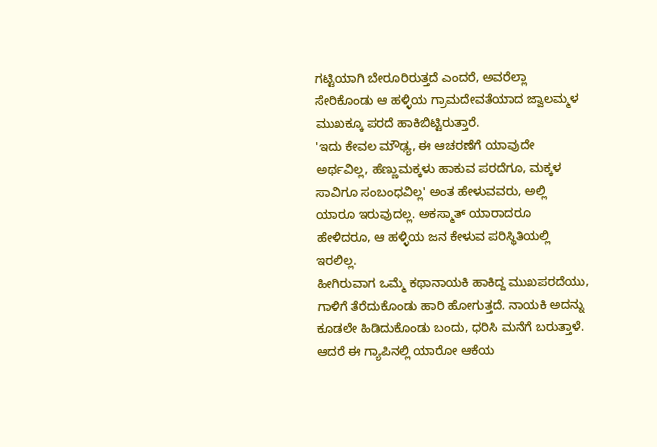ಗಟ್ಟಿಯಾಗಿ ಬೇರೂರಿರುತ್ತದೆ ಎಂದರೆ, ಅವರೆಲ್ಲಾ ಸೇರಿಕೊಂಡು ಆ ಹಳ್ಳಿಯ ಗ್ರಾಮದೇವತೆಯಾದ ಜ್ವಾಲಮ್ಮಳ ಮುಖಕ್ಕೂ ಪರದೆ ಹಾಕಿಬಿಟ್ಟಿರುತ್ತಾರೆ.
'ಇದು ಕೇವಲ ಮೌಢ್ಯ, ಈ ಆಚರಣೆಗೆ ಯಾವುದೇ ಅರ್ಥವಿಲ್ಲ, ಹೆಣ್ಣುಮಕ್ಕಳು ಹಾಕುವ ಪರದೆಗೂ, ಮಕ್ಕಳ ಸಾವಿಗೂ ಸಂಬಂಧವಿಲ್ಲ' ಅಂತ ಹೇಳುವವರು, ಅಲ್ಲಿ ಯಾರೂ ಇರುವುದಲ್ಲ. ಅಕಸ್ಮಾತ್ ಯಾರಾದರೂ ಹೇಳಿದರೂ, ಆ ಹಳ್ಳಿಯ ಜನ ಕೇಳುವ ಪರಿಸ್ಥಿತಿಯಲ್ಲಿ ಇರಲಿಲ್ಲ.
ಹೀಗಿರುವಾಗ ಒಮ್ಮೆ ಕಥಾನಾಯಕಿ ಹಾಕಿದ್ದ ಮುಖಪರದೆಯು, ಗಾಳಿಗೆ ತೆರೆದುಕೊಂಡು ಹಾರಿ ಹೋಗುತ್ತದೆ. ನಾಯಕಿ ಅದನ್ನು ಕೂಡಲೇ ಹಿಡಿದುಕೊಂಡು ಬಂದು, ಧರಿಸಿ ಮನೆಗೆ ಬರುತ್ತಾಳೆ. ಆದರೆ ಈ ಗ್ಯಾಪಿನಲ್ಲಿ ಯಾರೋ ಆಕೆಯ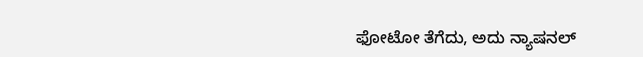ಫೋಟೋ ತೆಗೆದು, ಅದು ನ್ಯಾಷನಲ್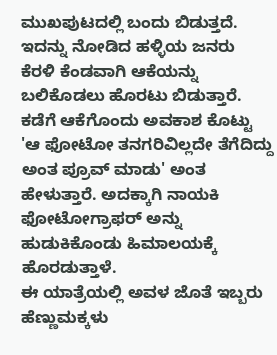ಮುಖಪುಟದಲ್ಲಿ ಬಂದು ಬಿಡುತ್ತದೆ.
ಇದನ್ನು ನೋಡಿದ ಹಳ್ಳಿಯ ಜನರು ಕೆರಳಿ ಕೆಂಡವಾಗಿ ಆಕೆಯನ್ನು ಬಲಿಕೊಡಲು ಹೊರಟು ಬಿಡುತ್ತಾರೆ. ಕಡೆಗೆ ಆಕೆಗೊಂದು ಅವಕಾಶ ಕೊಟ್ಟು 'ಆ ಫೋಟೋ ತನಗರಿವಿಲ್ಲದೇ ತೆಗೆದಿದ್ದು ಅಂತ ಪ್ರೂವ್ ಮಾಡು' ಅಂತ ಹೇಳುತ್ತಾರೆ. ಅದಕ್ಕಾಗಿ ನಾಯಕಿ ಫೋಟೋಗ್ರಾಫರ್ ಅನ್ನು ಹುಡುಕಿಕೊಂಡು ಹಿಮಾಲಯಕ್ಕೆ ಹೊರಡುತ್ತಾಳೆ.
ಈ ಯಾತ್ರೆಯಲ್ಲಿ ಅವಳ ಜೊತೆ ಇಬ್ಬರು ಹೆಣ್ಣುಮಕ್ಕಳು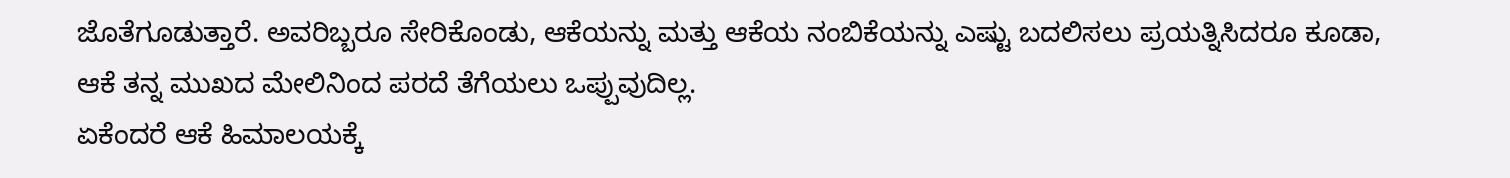ಜೊತೆಗೂಡುತ್ತಾರೆ. ಅವರಿಬ್ಬರೂ ಸೇರಿಕೊಂಡು, ಆಕೆಯನ್ನು ಮತ್ತು ಆಕೆಯ ನಂಬಿಕೆಯನ್ನು ಎಷ್ಟು ಬದಲಿಸಲು ಪ್ರಯತ್ನಿಸಿದರೂ ಕೂಡಾ, ಆಕೆ ತನ್ನ ಮುಖದ ಮೇಲಿನಿಂದ ಪರದೆ ತೆಗೆಯಲು ಒಪ್ಪುವುದಿಲ್ಲ.
ಏಕೆಂದರೆ ಆಕೆ ಹಿಮಾಲಯಕ್ಕೆ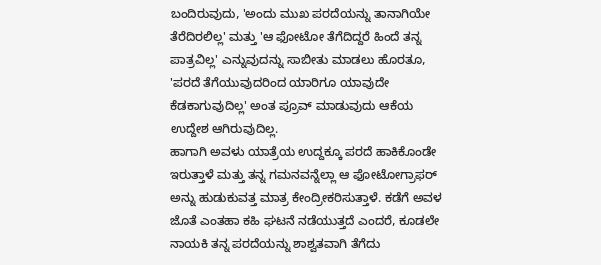ಬಂದಿರುವುದು, 'ಅಂದು ಮುಖ ಪರದೆಯನ್ನು ತಾನಾಗಿಯೇ ತೆರೆದಿರಲಿಲ್ಲ' ಮತ್ತು 'ಆ ಫೋಟೋ ತೆಗೆದಿದ್ದರೆ ಹಿಂದೆ ತನ್ನ ಪಾತ್ರವಿಲ್ಲ' ಎನ್ನುವುದನ್ನು ಸಾಬೀತು ಮಾಡಲು ಹೊರತೂ, 'ಪರದೆ ತೆಗೆಯುವುದರಿಂದ ಯಾರಿಗೂ ಯಾವುದೇ ಕೆಡಕಾಗುವುದಿಲ್ಲ' ಅಂತ ಪ್ರೂವ್ ಮಾಡುವುದು ಆಕೆಯ ಉದ್ದೇಶ ಆಗಿರುವುದಿಲ್ಲ.
ಹಾಗಾಗಿ ಅವಳು ಯಾತ್ರೆಯ ಉದ್ದಕ್ಕೂ ಪರದೆ ಹಾಕಿಕೊಂಡೇ ಇರುತ್ತಾಳೆ ಮತ್ತು ತನ್ನ ಗಮನವನ್ನೆಲ್ಲಾ ಆ ಫೋಟೋಗ್ರಾಫರ್ ಅನ್ನು ಹುಡುಕುವತ್ತ ಮಾತ್ರ ಕೇಂದ್ರೀಕರಿಸುತ್ತಾಳೆ. ಕಡೆಗೆ ಅವಳ ಜೊತೆ ಎಂತಹಾ ಕಹಿ ಘಟನೆ ನಡೆಯುತ್ತದೆ ಎಂದರೆ, ಕೂಡಲೇ ನಾಯಕಿ ತನ್ನ ಪರದೆಯನ್ನು ಶಾಶ್ವತವಾಗಿ ತೆಗೆದು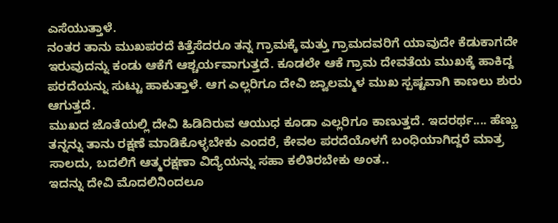ಎಸೆಯುತ್ತಾಳೆ.
ನಂತರ ತಾನು ಮುಖಪರದೆ ಕಿತ್ತೆಸೆದರೂ ತನ್ನ ಗ್ರಾಮಕ್ಕೆ ಮತ್ತು ಗ್ರಾಮದವರಿಗೆ ಯಾವುದೇ ಕೆಡುಕಾಗದೇ ಇರುವುದನ್ನು ಕಂಡು ಆಕೆಗೆ ಆಶ್ಚರ್ಯವಾಗುತ್ತದೆ. ಕೂಡಲೇ ಆಕೆ ಗ್ರಾಮ ದೇವತೆಯ ಮುಖಕ್ಕೆ ಹಾಕಿದ್ದ ಪರದೆಯನ್ನು ಸುಟ್ಟು ಹಾಕುತ್ತಾಳೆ. ಆಗ ಎಲ್ಲರಿಗೂ ದೇವಿ ಜ್ವಾಲಮ್ಮಳ ಮುಖ ಸ್ಪಷ್ಟವಾಗಿ ಕಾಣಲು ಶುರು ಆಗುತ್ತದೆ.
ಮುಖದ ಜೊತೆಯಲ್ಲಿ ದೇವಿ ಹಿಡಿದಿರುವ ಆಯುಧ ಕೂಡಾ ಎಲ್ಲರಿಗೂ ಕಾಣುತ್ತದೆ. ಇದರರ್ಥ.... ಹೆಣ್ಣು ತನ್ನನ್ನು ತಾನು ರಕ್ಷಣೆ ಮಾಡಿಕೊಳ್ಳಬೇಕು ಎಂದರೆ, ಕೇವಲ ಪರದೆಯೊಳಗೆ ಬಂಧಿಯಾಗಿದ್ದರೆ ಮಾತ್ರ ಸಾಲದು, ಬದಲಿಗೆ ಆತ್ಮರಕ್ಷಣಾ ವಿದ್ಯೆಯನ್ನು ಸಹಾ ಕಲಿತಿರಬೇಕು ಅಂತ..
ಇದನ್ನು ದೇವಿ ಮೊದಲಿನಿಂದಲೂ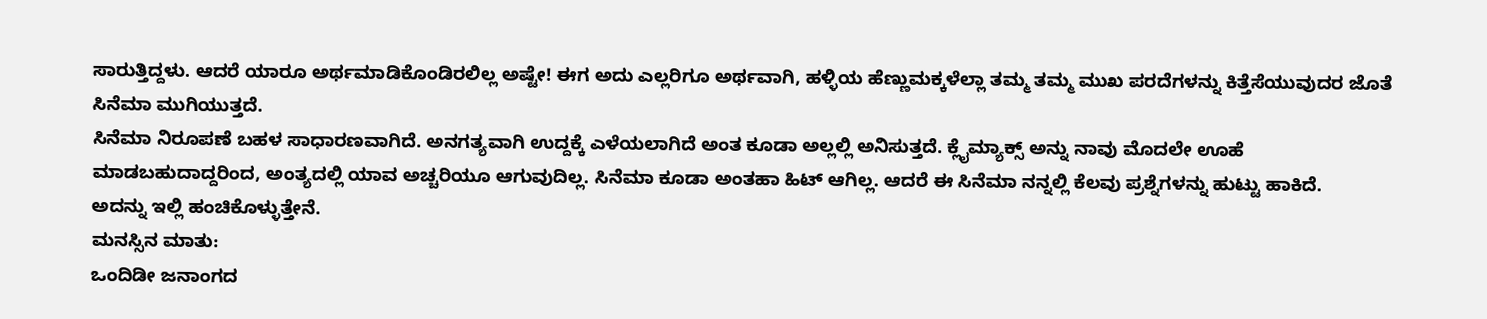ಸಾರುತ್ತಿದ್ದಳು. ಆದರೆ ಯಾರೂ ಅರ್ಥಮಾಡಿಕೊಂಡಿರಲಿಲ್ಲ ಅಷ್ಟೇ! ಈಗ ಅದು ಎಲ್ಲರಿಗೂ ಅರ್ಥವಾಗಿ, ಹಳ್ಳಿಯ ಹೆಣ್ಣುಮಕ್ಕಳೆಲ್ಲಾ ತಮ್ಮ ತಮ್ಮ ಮುಖ ಪರದೆಗಳನ್ನು ಕಿತ್ತೆಸೆಯುವುದರ ಜೊತೆ ಸಿನೆಮಾ ಮುಗಿಯುತ್ತದೆ.
ಸಿನೆಮಾ ನಿರೂಪಣೆ ಬಹಳ ಸಾಧಾರಣವಾಗಿದೆ. ಅನಗತ್ಯವಾಗಿ ಉದ್ದಕ್ಕೆ ಎಳೆಯಲಾಗಿದೆ ಅಂತ ಕೂಡಾ ಅಲ್ಲಲ್ಲಿ ಅನಿಸುತ್ತದೆ. ಕ್ಲೈಮ್ಯಾಕ್ಸ್ ಅನ್ನು ನಾವು ಮೊದಲೇ ಊಹೆ ಮಾಡಬಹುದಾದ್ದರಿಂದ, ಅಂತ್ಯದಲ್ಲಿ ಯಾವ ಅಚ್ಚರಿಯೂ ಆಗುವುದಿಲ್ಲ. ಸಿನೆಮಾ ಕೂಡಾ ಅಂತಹಾ ಹಿಟ್ ಆಗಿಲ್ಲ. ಆದರೆ ಈ ಸಿನೆಮಾ ನನ್ನಲ್ಲಿ ಕೆಲವು ಪ್ರಶ್ನೆಗಳನ್ನು ಹುಟ್ಟು ಹಾಕಿದೆ.
ಅದನ್ನು ಇಲ್ಲಿ ಹಂಚಿಕೊಳ್ಳುತ್ತೇನೆ.
ಮನಸ್ಸಿನ ಮಾತು:
ಒಂದಿಡೀ ಜನಾಂಗದ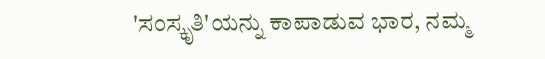'ಸಂಸ್ಕೃತಿ'ಯನ್ನು ಕಾಪಾಡುವ ಭಾರ, ನಮ್ಮ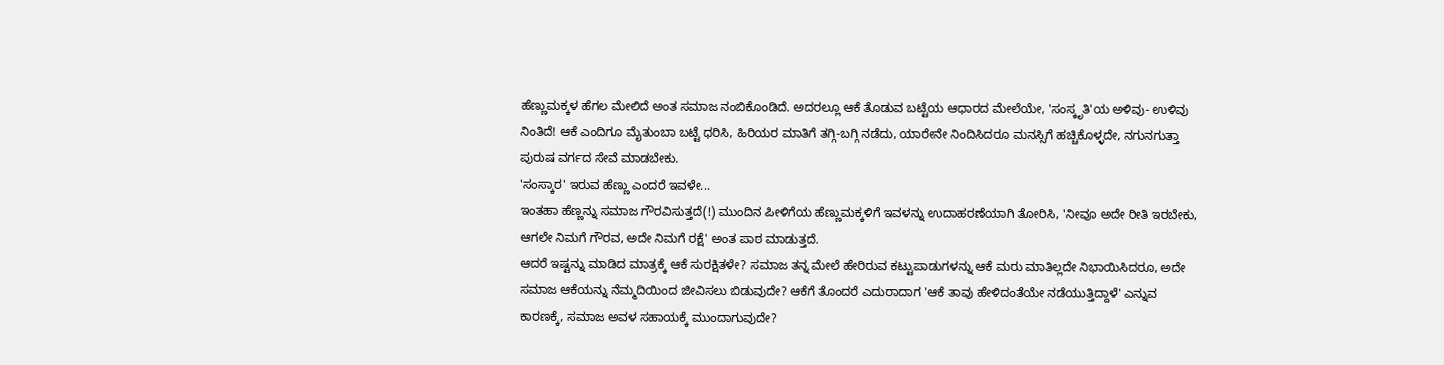ಹೆಣ್ಣುಮಕ್ಕಳ ಹೆಗಲ ಮೇಲಿದೆ ಅಂತ ಸಮಾಜ ನಂಬಿಕೊಂಡಿದೆ. ಅದರಲ್ಲೂ ಆಕೆ ತೊಡುವ ಬಟ್ಟೆಯ ಆಧಾರದ ಮೇಲೆಯೇ, 'ಸಂಸ್ಕೃತಿ'ಯ ಅಳಿವು- ಉಳಿವು ನಿಂತಿದೆ! ಆಕೆ ಎಂದಿಗೂ ಮೈತುಂಬಾ ಬಟ್ಟೆ ಧರಿಸಿ, ಹಿರಿಯರ ಮಾತಿಗೆ ತಗ್ಗಿ-ಬಗ್ಗಿ ನಡೆದು, ಯಾರೇನೇ ನಿಂದಿಸಿದರೂ ಮನಸ್ಸಿಗೆ ಹಚ್ಚಿಕೊಳ್ಳದೇ, ನಗುನಗುತ್ತಾ ಪುರುಷ ವರ್ಗದ ಸೇವೆ ಮಾಡಬೇಕು.
'ಸಂಸ್ಕಾರ' ಇರುವ ಹೆಣ್ಣು ಎಂದರೆ ಇವಳೇ...
ಇಂತಹಾ ಹೆಣ್ಣನ್ನು ಸಮಾಜ ಗೌರವಿಸುತ್ತದೆ(!) ಮುಂದಿನ ಪೀಳಿಗೆಯ ಹೆಣ್ಣುಮಕ್ಕಳಿಗೆ ಇವಳನ್ನು ಉದಾಹರಣೆಯಾಗಿ ತೋರಿಸಿ, 'ನೀವೂ ಅದೇ ರೀತಿ ಇರಬೇಕು, ಆಗಲೇ ನಿಮಗೆ ಗೌರವ, ಅದೇ ನಿಮಗೆ ರಕ್ಷೆ' ಅಂತ ಪಾಠ ಮಾಡುತ್ತದೆ.
ಆದರೆ ಇಷ್ಟನ್ನು ಮಾಡಿದ ಮಾತ್ರಕ್ಕೆ ಆಕೆ ಸುರಕ್ಷಿತಳೇ? ಸಮಾಜ ತನ್ನ ಮೇಲೆ ಹೇರಿರುವ ಕಟ್ಟುಪಾಡುಗಳನ್ನು ಆಕೆ ಮರು ಮಾತಿಲ್ಲದೇ ನಿಭಾಯಿಸಿದರೂ, ಅದೇ ಸಮಾಜ ಆಕೆಯನ್ನು ನೆಮ್ಮದಿಯಿಂದ ಜೀವಿಸಲು ಬಿಡುವುದೇ? ಆಕೆಗೆ ತೊಂದರೆ ಎದುರಾದಾಗ 'ಆಕೆ ತಾವು ಹೇಳಿದಂತೆಯೇ ನಡೆಯುತ್ತಿದ್ದಾಳೆ' ಎನ್ನುವ ಕಾರಣಕ್ಕೆ, ಸಮಾಜ ಅವಳ ಸಹಾಯಕ್ಕೆ ಮುಂದಾಗುವುದೇ?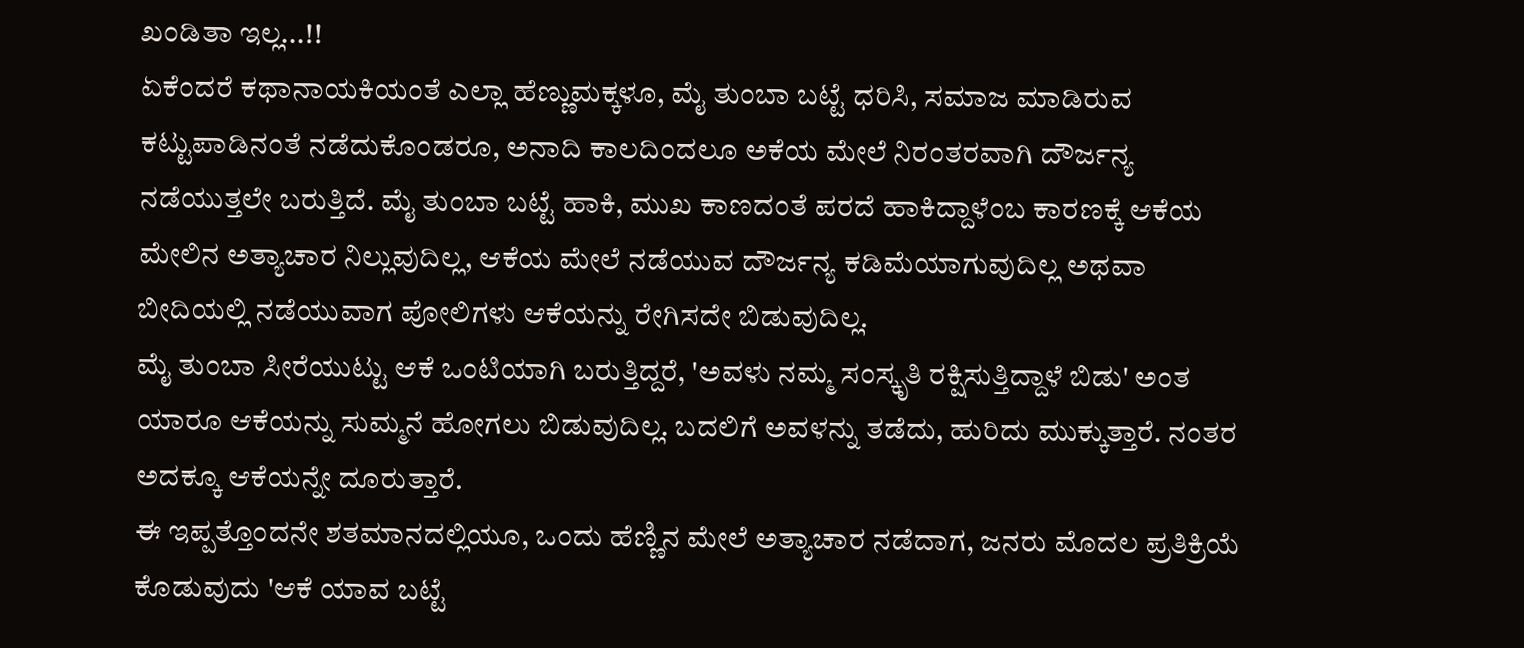ಖಂಡಿತಾ ಇಲ್ಲ...!!
ಏಕೆಂದರೆ ಕಥಾನಾಯಕಿಯಂತೆ ಎಲ್ಲಾ ಹೆಣ್ಣುಮಕ್ಕಳೂ, ಮೈ ತುಂಬಾ ಬಟ್ಟೆ ಧರಿಸಿ, ಸಮಾಜ ಮಾಡಿರುವ ಕಟ್ಟುಪಾಡಿನಂತೆ ನಡೆದುಕೊಂಡರೂ, ಅನಾದಿ ಕಾಲದಿಂದಲೂ ಅಕೆಯ ಮೇಲೆ ನಿರಂತರವಾಗಿ ದೌರ್ಜನ್ಯ ನಡೆಯುತ್ತಲೇ ಬರುತ್ತಿದೆ. ಮೈ ತುಂಬಾ ಬಟ್ಟೆ ಹಾಕಿ, ಮುಖ ಕಾಣದಂತೆ ಪರದೆ ಹಾಕಿದ್ದಾಳೆಂಬ ಕಾರಣಕ್ಕೆ ಆಕೆಯ ಮೇಲಿನ ಅತ್ಯಾಚಾರ ನಿಲ್ಲುವುದಿಲ್ಲ, ಆಕೆಯ ಮೇಲೆ ನಡೆಯುವ ದೌರ್ಜನ್ಯ ಕಡಿಮೆಯಾಗುವುದಿಲ್ಲ ಅಥವಾ ಬೀದಿಯಲ್ಲಿ ನಡೆಯುವಾಗ ಪೋಲಿಗಳು ಆಕೆಯನ್ನು ರೇಗಿಸದೇ ಬಿಡುವುದಿಲ್ಲ.
ಮೈ ತುಂಬಾ ಸೀರೆಯುಟ್ಟು ಆಕೆ ಒಂಟಿಯಾಗಿ ಬರುತ್ತಿದ್ದರೆ, 'ಅವಳು ನಮ್ಮ ಸಂಸ್ಕೃತಿ ರಕ್ಷಿಸುತ್ತಿದ್ದಾಳೆ ಬಿಡು' ಅಂತ ಯಾರೂ ಆಕೆಯನ್ನು ಸುಮ್ಮನೆ ಹೋಗಲು ಬಿಡುವುದಿಲ್ಲ. ಬದಲಿಗೆ ಅವಳನ್ನು ತಡೆದು, ಹುರಿದು ಮುಕ್ಕುತ್ತಾರೆ. ನಂತರ ಅದಕ್ಕೂ ಆಕೆಯನ್ನೇ ದೂರುತ್ತಾರೆ.
ಈ ಇಪ್ಪತ್ತೊಂದನೇ ಶತಮಾನದಲ್ಲಿಯೂ, ಒಂದು ಹೆಣ್ಣಿನ ಮೇಲೆ ಅತ್ಯಾಚಾರ ನಡೆದಾಗ, ಜನರು ಮೊದಲ ಪ್ರತಿಕ್ರಿಯೆ ಕೊಡುವುದು 'ಆಕೆ ಯಾವ ಬಟ್ಟೆ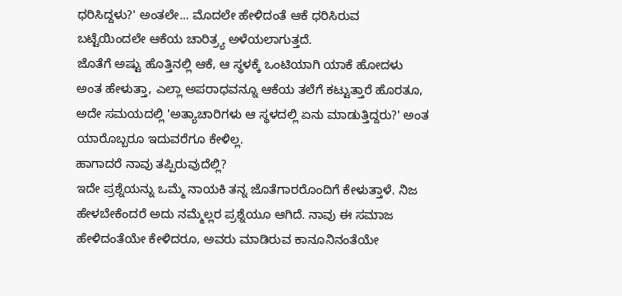ಧರಿಸಿದ್ದಳು?' ಅಂತಲೇ... ಮೊದಲೇ ಹೇಳಿದಂತೆ ಆಕೆ ಧರಿಸಿರುವ ಬಟ್ಟೆಯಿಂದಲೇ ಆಕೆಯ ಚಾರಿತ್ರ್ಯ ಅಳೆಯಲಾಗುತ್ತದೆ.
ಜೊತೆಗೆ ಅಷ್ಟು ಹೊತ್ತಿನಲ್ಲಿ ಆಕೆ, ಆ ಸ್ಥಳಕ್ಕೆ ಒಂಟಿಯಾಗಿ ಯಾಕೆ ಹೋದಳು ಅಂತ ಹೇಳುತ್ತಾ, ಎಲ್ಲಾ ಅಪರಾಧವನ್ನೂ ಆಕೆಯ ತಲೆಗೆ ಕಟ್ಟುತ್ತಾರೆ ಹೊರತೂ, ಅದೇ ಸಮಯದಲ್ಲಿ 'ಅತ್ಯಾಚಾರಿಗಳು ಆ ಸ್ಥಳದಲ್ಲಿ ಏನು ಮಾಡುತ್ತಿದ್ದರು?' ಅಂತ ಯಾರೊಬ್ಬರೂ ಇದುವರೆಗೂ ಕೇಳಿಲ್ಲ.
ಹಾಗಾದರೆ ನಾವು ತಪ್ಪಿರುವುದೆಲ್ಲಿ?
ಇದೇ ಪ್ರಶ್ನೆಯನ್ನು ಒಮ್ಮೆ ನಾಯಕಿ ತನ್ನ ಜೊತೆಗಾರರೊಂದಿಗೆ ಕೇಳುತ್ತಾಳೆ. ನಿಜ ಹೇಳಬೇಕೆಂದರೆ ಅದು ನಮ್ಮೆಲ್ಲರ ಪ್ರಶ್ನೆಯೂ ಆಗಿದೆ. ನಾವು ಈ ಸಮಾಜ ಹೇಳಿದಂತೆಯೇ ಕೇಳಿದರೂ, ಅವರು ಮಾಡಿರುವ ಕಾನೂನಿನಂತೆಯೇ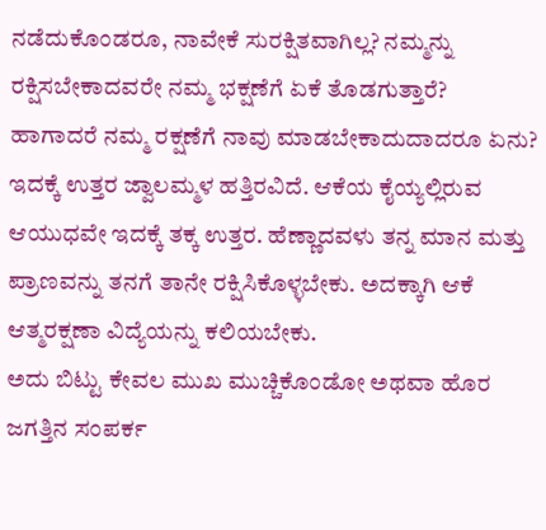ನಡೆದುಕೊಂಡರೂ, ನಾವೇಕೆ ಸುರಕ್ಷಿತವಾಗಿಲ್ಲ? ನಮ್ಮನ್ನು ರಕ್ಷಿಸಬೇಕಾದವರೇ ನಮ್ಮ ಭಕ್ಷಣೆಗೆ ಏಕೆ ತೊಡಗುತ್ತಾರೆ? ಹಾಗಾದರೆ ನಮ್ಮ ರಕ್ಷಣೆಗೆ ನಾವು ಮಾಡಬೇಕಾದುದಾದರೂ ಏನು?
ಇದಕ್ಕೆ ಉತ್ತರ ಜ್ವಾಲಮ್ಮಳ ಹತ್ತಿರವಿದೆ. ಆಕೆಯ ಕೈಯ್ಯಲ್ಲಿರುವ ಆಯುಧವೇ ಇದಕ್ಕೆ ತಕ್ಕ ಉತ್ತರ. ಹೆಣ್ಣಾದವಳು ತನ್ನ ಮಾನ ಮತ್ತು ಪ್ರಾಣವನ್ನು ತನಗೆ ತಾನೇ ರಕ್ಷಿಸಿಕೊಳ್ಳಬೇಕು. ಅದಕ್ಕಾಗಿ ಆಕೆ ಆತ್ಮರಕ್ಷಣಾ ವಿದ್ಯೆಯನ್ನು ಕಲಿಯಬೇಕು.
ಅದು ಬಿಟ್ಟು ಕೇವಲ ಮುಖ ಮುಚ್ಚಿಕೊಂಡೋ ಅಥವಾ ಹೊರ ಜಗತ್ತಿನ ಸಂಪರ್ಕ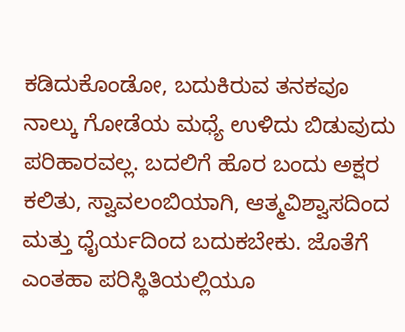ಕಡಿದುಕೊಂಡೋ, ಬದುಕಿರುವ ತನಕವೂ ನಾಲ್ಕು ಗೋಡೆಯ ಮಧ್ಯೆ ಉಳಿದು ಬಿಡುವುದು ಪರಿಹಾರವಲ್ಲ. ಬದಲಿಗೆ ಹೊರ ಬಂದು ಅಕ್ಷರ ಕಲಿತು, ಸ್ವಾವಲಂಬಿಯಾಗಿ, ಆತ್ಮವಿಶ್ವಾಸದಿಂದ ಮತ್ತು ಧೈರ್ಯದಿಂದ ಬದುಕಬೇಕು. ಜೊತೆಗೆ ಎಂತಹಾ ಪರಿಸ್ಥಿತಿಯಲ್ಲಿಯೂ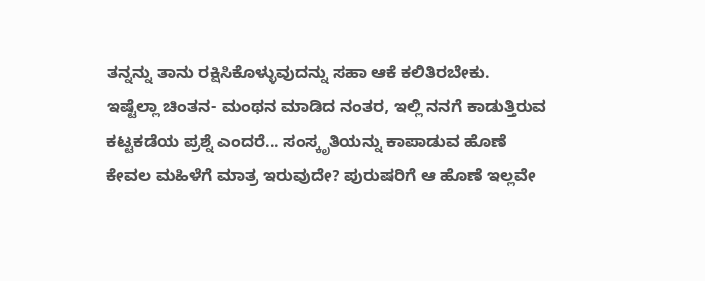ತನ್ನನ್ನು ತಾನು ರಕ್ಷಿಸಿಕೊಳ್ಳುವುದನ್ನು ಸಹಾ ಆಕೆ ಕಲಿತಿರಬೇಕು.
ಇಷ್ಟೆಲ್ಲಾ ಚಿಂತನ- ಮಂಥನ ಮಾಡಿದ ನಂತರ, ಇಲ್ಲಿ ನನಗೆ ಕಾಡುತ್ತಿರುವ ಕಟ್ಟಕಡೆಯ ಪ್ರಶ್ನೆ ಎಂದರೆ... ಸಂಸ್ಕೃತಿಯನ್ನು ಕಾಪಾಡುವ ಹೊಣೆ ಕೇವಲ ಮಹಿಳೆಗೆ ಮಾತ್ರ ಇರುವುದೇ? ಪುರುಷರಿಗೆ ಆ ಹೊಣೆ ಇಲ್ಲವೇ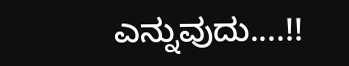ಎನ್ನುವುದು....!!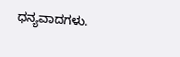ಧನ್ಯವಾದಗಳು.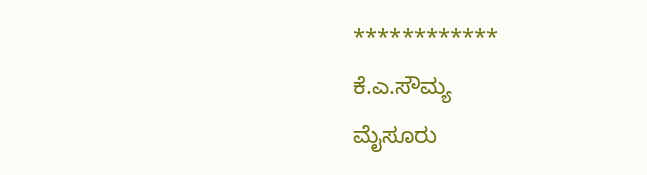************
ಕೆ.ಎ.ಸೌಮ್ಯ
ಮೈಸೂರು